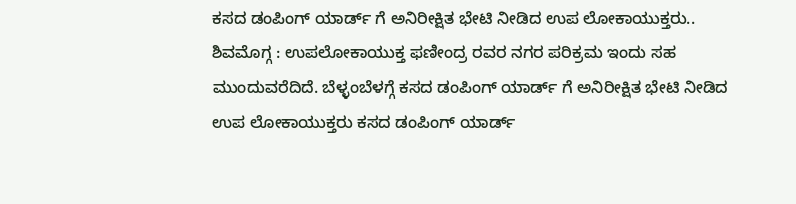ಕಸದ ಡಂಪಿಂಗ್ ಯಾರ್ಡ್ ಗೆ ಅನಿರೀಕ್ಷಿತ ಭೇಟಿ ನೀಡಿದ ಉಪ ಲೋಕಾಯುಕ್ತರು..
ಶಿವಮೊಗ್ಗ : ಉಪಲೋಕಾಯುಕ್ತ ಫಣೀಂದ್ರ ರವರ ನಗರ ಪರಿಕ್ರಮ ಇಂದು ಸಹ ಮುಂದುವರೆದಿದೆ. ಬೆಳ್ಳಂಬೆಳಗ್ಗೆ ಕಸದ ಡಂಪಿಂಗ್ ಯಾರ್ಡ್ ಗೆ ಅನಿರೀಕ್ಷಿತ ಭೇಟಿ ನೀಡಿದ ಉಪ ಲೋಕಾಯುಕ್ತರು ಕಸದ ಡಂಪಿಂಗ್ ಯಾರ್ಡ್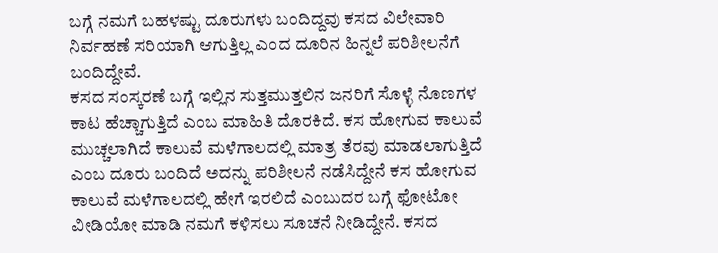ಬಗ್ಗೆ ನಮಗೆ ಬಹಳಷ್ಟು ದೂರುಗಳು ಬಂದಿದ್ದವು ಕಸದ ವಿಲೇವಾರಿ ನಿರ್ವಹಣೆ ಸರಿಯಾಗಿ ಆಗುತ್ತಿಲ್ಲ ಎಂದ ದೂರಿನ ಹಿನ್ನಲೆ ಪರಿಶೀಲನೆಗೆ ಬಂದಿದ್ದೇವೆ.
ಕಸದ ಸಂಸ್ಕರಣೆ ಬಗ್ಗೆ ಇಲ್ಲಿನ ಸುತ್ತಮುತ್ತಲಿನ ಜನರಿಗೆ ಸೊಳ್ಳೆ ನೊಣಗಳ ಕಾಟ ಹೆಚ್ಚಾಗುತ್ತಿದೆ ಎಂಬ ಮಾಹಿತಿ ದೊರಕಿದೆ. ಕಸ ಹೋಗುವ ಕಾಲುವೆ ಮುಚ್ಚಲಾಗಿದೆ ಕಾಲುವೆ ಮಳೆಗಾಲದಲ್ಲಿ ಮಾತ್ರ ತೆರವು ಮಾಡಲಾಗುತ್ತಿದೆ ಎಂಬ ದೂರು ಬಂದಿದೆ ಅದನ್ನು ಪರಿಶೀಲನೆ ನಡೆಸಿದ್ದೇನೆ ಕಸ ಹೋಗುವ ಕಾಲುವೆ ಮಳೆಗಾಲದಲ್ಲಿ ಹೇಗೆ ಇರಲಿದೆ ಎಂಬುದರ ಬಗ್ಗೆ ಫೋಟೋ ವೀಡಿಯೋ ಮಾಡಿ ನಮಗೆ ಕಳಿಸಲು ಸೂಚನೆ ನೀಡಿದ್ದೇನೆ. ಕಸದ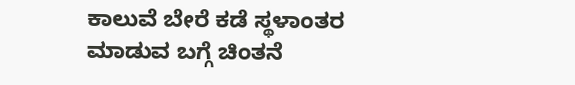ಕಾಲುವೆ ಬೇರೆ ಕಡೆ ಸ್ಥಳಾಂತರ ಮಾಡುವ ಬಗ್ಗೆ ಚಿಂತನೆ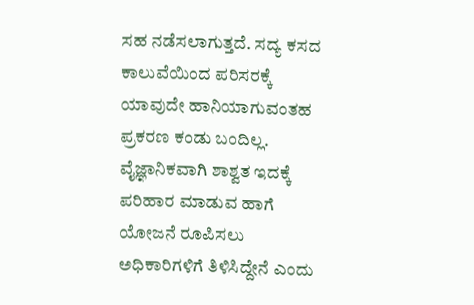ಸಹ ನಡೆಸಲಾಗುತ್ತದೆ. ಸದ್ಯ ಕಸದ ಕಾಲುವೆಯಿಂದ ಪರಿಸರಕ್ಕೆ ಯಾವುದೇ ಹಾನಿಯಾಗುವಂತಹ ಪ್ರಕರಣ ಕಂಡು ಬಂದಿಲ್ಲ. ವೈಜ್ಞಾನಿಕವಾಗಿ ಶಾಶ್ವತ ಇದಕ್ಕೆ ಪರಿಹಾರ ಮಾಡುವ ಹಾಗೆ ಯೋಜನೆ ರೂಪಿಸಲು ಅಧಿಕಾರಿಗಳಿಗೆ ತಿಳಿಸಿದ್ದೇನೆ ಎಂದು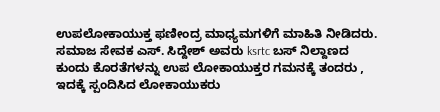ಉಪಲೋಕಾಯುಕ್ತ ಫಣೀಂದ್ರ ಮಾಧ್ಯಮಗಳಿಗೆ ಮಾಹಿತಿ ನೀಡಿದರು.
ಸಮಾಜ ಸೇವಕ ಎಸ್. ಸಿದ್ದೇಶ್ ಅವರು ksrtc ಬಸ್ ನಿಲ್ದಾಣದ ಕುಂದು ಕೊರತೆಗಳನ್ನು ಉಪ ಲೋಕಾಯುಕ್ತರ ಗಮನಕ್ಕೆ ತಂದರು , ಇದಕ್ಕೆ ಸ್ಪಂದಿಸಿದ ಲೋಕಾಯುಕರು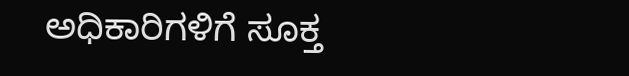ಅಧಿಕಾರಿಗಳಿಗೆ ಸೂಕ್ತ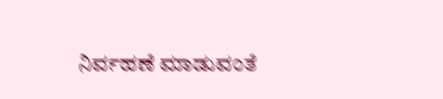ನಿರ್ವಹಣೆ ಮಾಡುವಂತೆ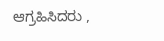ಆಗ್ರಹಿಸಿದರು ,